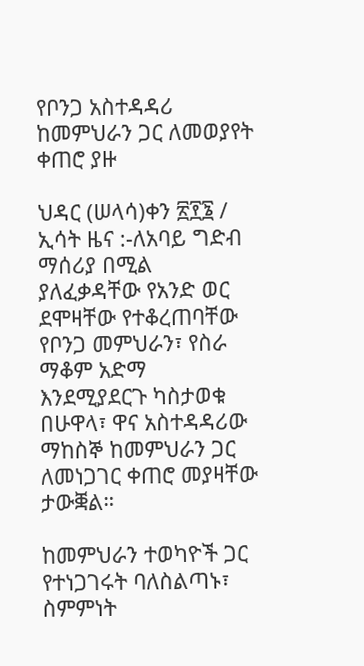የቦንጋ አስተዳዳሪ ከመምህራን ጋር ለመወያየት ቀጠሮ ያዙ

ህዳር (ሠላሳ)ቀን ፳፻፮ /  ኢሳት ዜና :-ለአባይ ግድብ ማሰሪያ በሚል ያለፈቃዳቸው የአንድ ወር ደሞዛቸው የተቆረጠባቸው የቦንጋ መምህራን፣ የስራ ማቆም አድማ እንደሚያደርጉ ካስታወቁ በሁዋላ፣ ዋና አስተዳዳሪው ማከስኞ ከመምህራን ጋር ለመነጋገር ቀጠሮ መያዛቸው ታውቛል።

ከመምህራን ተወካዮች ጋር የተነጋገሩት ባለስልጣኑ፣ ስምምነት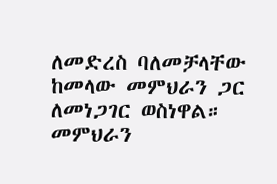ለመድረስ ባለመቻላቸው ከመላው መምህራን ጋር ለመነጋገር ወስነዋል። መምህራን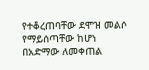የተቆረጠባቸው ደሞዝ መልሶ የማይሰጣቸው ከሆነ በአድማው ለመቀጠል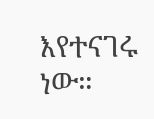እየተናገሩ ነው።